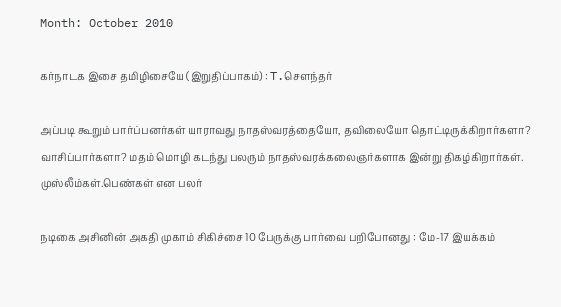Month: October 2010

கர்நாடக இசை தமிழிசையே (இறுதிப்பாகம்) : T.செளந்தர்

அப்படி கூறும் பார்ப்பனர்கள் யாராவது நாதஸ்வரத்தையோ, தவிலையோ தொட்டிருக்கிறார்களா? வாசிப்பார்களா? மதம் மொழி கடந்து பலரும் நாதஸ்வரக்கலைஞர்களாக இன்று திகழ்கிறார்கள். முஸ்லீம்கள்.பெண்கள் என பலர்

நடிகை அசினின் அகதி முகாம் சிகிச்சை 10 பேருக்கு பார்வை பறிபோனது : மே-17 இயக்கம்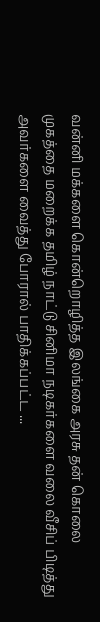வன்னி மக்களை கொன்றொழித்த இலங்கை அரசு தன் கொலை முகத்தை மறைக்க தமிழ் நாட்டு சினிமா நடிகர்களை வலை வீசிப் பிடித்து அவர்களை வைத்து போரால் பாதிக்கப்பட்ட ...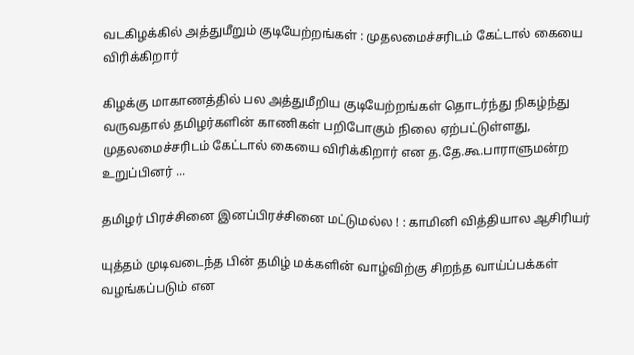வடகிழக்கில் அத்துமீறும் குடியேற்றங்கள் : முதலமைச்சரிடம் கேட்டால் கையை விரிக்கிறார்

கிழக்கு மாகாணத்தில் பல அத்துமீறிய குடியேற்றங்கள் தொடர்ந்து நிகழ்ந்து வருவதால் தமிழர்களின் காணிகள் பறிபோகும் நிலை ஏற்பட்டுள்ளது, முதலமைச்சரிடம் கேட்டால் கையை விரிக்கிறார் என த.தே.கூ.பாராளுமன்ற உறுப்பினர் ...

தமிழர் பிரச்சினை இனப்பிரச்சினை மட்டுமல்ல ! : காமினி வித்தியால ஆசிரியர்

யுத்தம் முடிவடைந்த பின் தமிழ் மக்களின் வாழ்விற்கு சிறந்த வாய்ப்பக்கள் வழங்கப்படும் என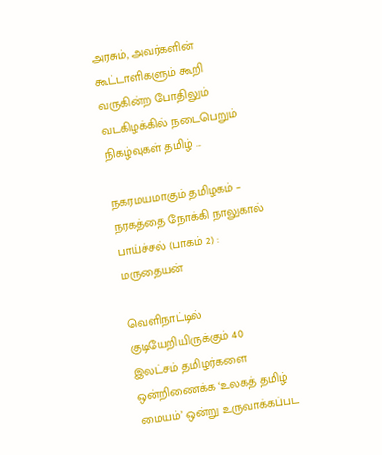அரசும், அவர்களின் கூட்டாளிகளும் கூறி வருகின்ற போதிலும் வடகிழக்கில் நடைபெறும் நிகழ்வுகள் தமிழ் ...

நகரமயமாகும் தமிழகம் – நரகத்தை நோக்கி நாலுகால் பாய்ச்சல் (பாகம் 2) : மருதையன்

வெளிநாட்டில் குடியேறியிருக்கும் 40 இலட்சம் தமிழர்களை ஒன்றிணைக்க ‘உலகத் தமிழ் மையம்’ ஒன்று உருவாக்கப்பட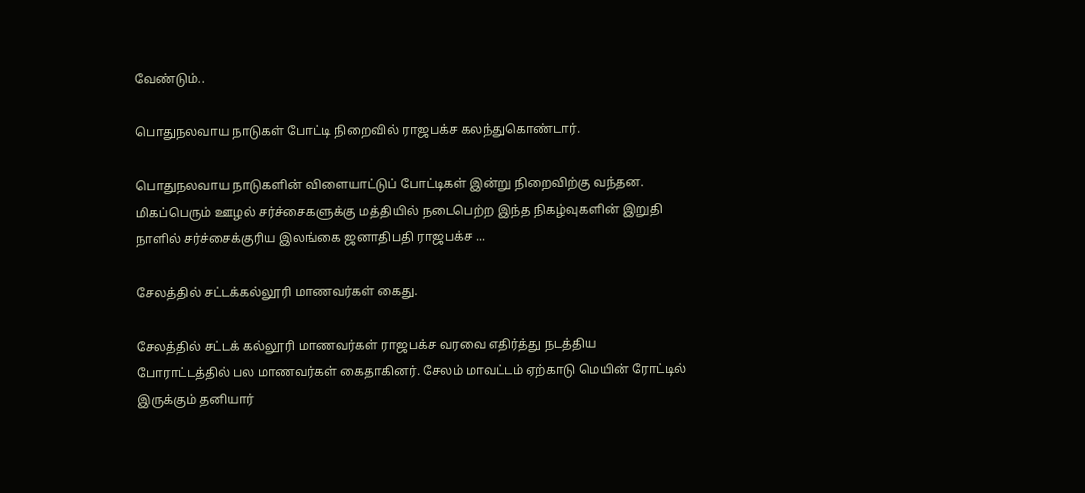வேண்டும்..

பொதுநலவாய நாடுகள் போட்டி நிறைவில் ராஜபக்ச கலந்துகொண்டார்.

பொதுநலவாய நாடுகளின் விளையாட்டுப் போட்டிகள் இன்று நிறைவிற்கு வந்தன. மிகப்பெரும் ஊழல் சர்ச்சைகளுக்கு மத்தியில் நடைபெற்ற இந்த நிகழ்வுகளின் இறுதி நாளில் சர்ச்சைக்குரிய இலங்கை ஜனாதிபதி ராஜபக்ச ...

சேலத்தில் சட்டக்கல்லூரி மாணவர்கள் கைது.

சேலத்தில் சட்டக் கல்லூரி மாணவர்கள் ராஜபக்ச வரவை எதிர்த்து நடத்திய போராட்டத்தில் பல மாணவர்கள் கைதாகினர். சேலம் மாவட்டம் ஏற்காடு மெயின் ரோட்டில் இருக்கும் தனியார்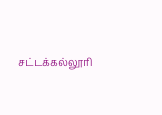சட்டக்கல்லூரி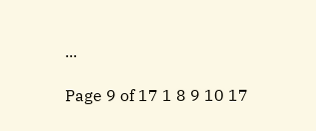...

Page 9 of 17 1 8 9 10 17